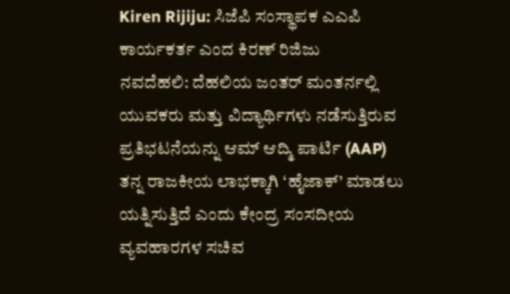Kiren Rijiju: ಸಿಜೆಪಿ ಸಂಸ್ಥಾಪಕ ಎಎಪಿ ಕಾರ್ಯಕರ್ತ ಎಂದ ಕಿರಣ್ ರಿಜಿಜು
ನವದೆಹಲಿ: ದೆಹಲಿಯ ಜಂತರ್ ಮಂತರ್ನಲ್ಲಿ ಯುವಕರು ಮತ್ತು ವಿದ್ಯಾರ್ಥಿಗಳು ನಡೆಸುತ್ತಿರುವ ಪ್ರತಿಭಟನೆಯನ್ನು ಆಮ್ ಆದ್ಮಿ ಪಾರ್ಟಿ (AAP) ತನ್ನ ರಾಜಕೀಯ ಲಾಭಕ್ಕಾಗಿ ‘ಹೈಜಾಕ್’ ಮಾಡಲು ಯತ್ನಿಸುತ್ತಿದೆ ಎಂದು ಕೇಂದ್ರ ಸಂಸದೀಯ ವ್ಯವಹಾರಗಳ ಸಚಿವ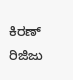ಕಿರಣ್ ರಿಜಿಜು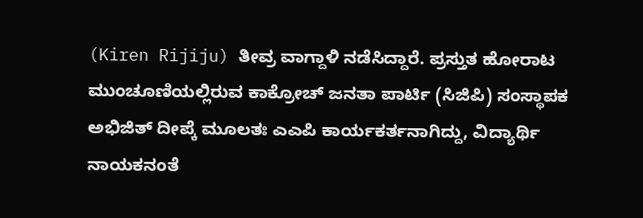(Kiren Rijiju) ತೀವ್ರ ವಾಗ್ದಾಳಿ ನಡೆಸಿದ್ದಾರೆ. ಪ್ರಸ್ತುತ ಹೋರಾಟ ಮುಂಚೂಣಿಯಲ್ಲಿರುವ ಕಾಕ್ರೋಚ್ ಜನತಾ ಪಾರ್ಟಿ (ಸಿಜಿಪಿ) ಸಂಸ್ಥಾಪಕ ಅಭಿಜಿತ್ ದೀಪ್ಕೆ ಮೂಲತಃ ಎಎಪಿ ಕಾರ್ಯಕರ್ತನಾಗಿದ್ದು, ವಿದ್ಯಾರ್ಥಿ ನಾಯಕನಂತೆ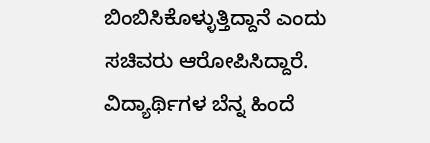ಬಿಂಬಿಸಿಕೊಳ್ಳುತ್ತಿದ್ದಾನೆ ಎಂದು ಸಚಿವರು ಆರೋಪಿಸಿದ್ದಾರೆ. ವಿದ್ಯಾರ್ಥಿಗಳ ಬೆನ್ನ ಹಿಂದೆ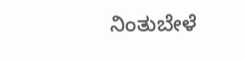ನಿಂತುಬೇಳೆ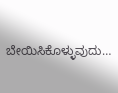ಬೇಯಿಸಿಕೊಳ್ಳುವುದು…